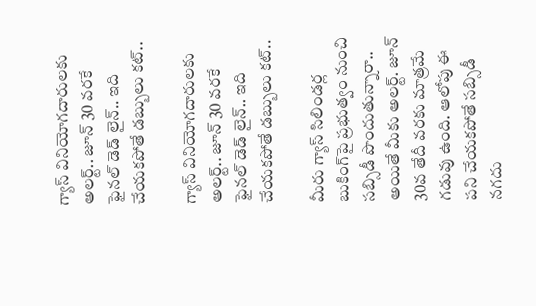గ్యాస్ వినియోగదారులకు అలర్ట్.. జూన్ 30 వరకే ఫైనల్ డెడ్ లైన్.. ఇది చేయకపోతే డబ్బులు కట్..

గ్యాస్ వినియోగదారులకు అలర్ట్.. జూన్ 30 వరకే ఫైనల్ డెడ్ లైన్.. ఇది చేయకపోతే డబ్బులు కట్..

మీరు గ్యాస్ సిలిండర్ల బుకింగ్‌పై ప్రభుత్వం నుంచి సబ్సిడీ పొందుతున్నారా.. అయితే మీకు అలర్ట్. జూన్ 30వ తేదీ వరకు మాత్రమే గడువు ఉంది. ఆలోపు ఈ పని చేయకపోతే సబ్సిడీ నగదు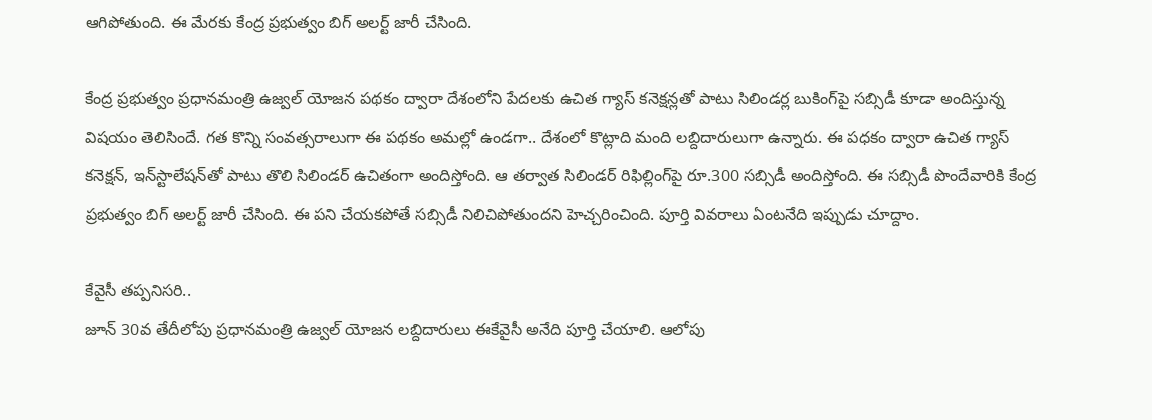ఆగిపోతుంది. ఈ మేరకు కేంద్ర ప్రభుత్వం బిగ్ అలర్ట్ జారీ చేసింది.

కేంద్ర ప్రభుత్వం ప్రధానమంత్రి ఉజ్వల్ యోజన పథకం ద్వారా దేశంలోని పేదలకు ఉచిత గ్యాస్ కనెక్షన్లతో పాటు సిలిండర్ల బుకింగ్‌పై సబ్సిడీ కూడా అందిస్తున్న విషయం తెలిసిందే. గత కొన్ని సంవత్సరాలుగా ఈ పథకం అమల్లో ఉండగా.. దేశంలో కొట్లాది మంది లబ్దిదారులుగా ఉన్నారు. ఈ పధకం ద్వారా ఉచిత గ్యాస్ కనెక్షన్, ఇన్‌స్టాలేషన్‌తో పాటు తొలి సిలిండర్ ఉచితంగా అందిస్తోంది. ఆ తర్వాత సిలిండర్ రిఫిల్లింగ్‌పై రూ.300 సబ్సిడీ అందిస్తోంది. ఈ సబ్సిడీ పొందేవారికి కేంద్ర ప్రభుత్వం బిగ్ అలర్ట్ జారీ చేసింది. ఈ పని చేయకపోతే సబ్సిడీ నిలిచిపోతుందని హెచ్చరించింది. పూర్తి వివరాలు ఏంటనేది ఇప్పుడు చూద్దాం.

కేవైసీ తప్పనిసరి..
జూన్ 30వ తేదీలోపు ప్రధానమంత్రి ఉజ్వల్ యోజన లబ్దిదారులు ఈకేవైసీ అనేది పూర్తి చేయాలి. ఆలోపు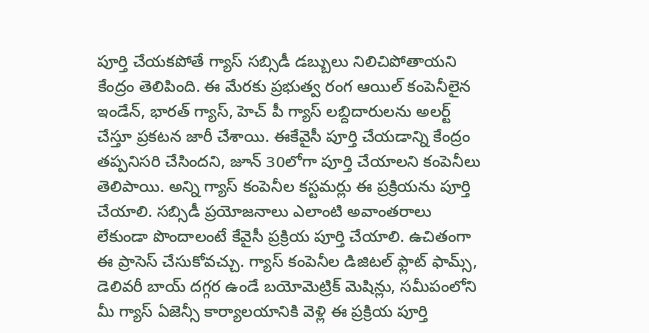పూర్తి చేయకపోతే గ్యాస్ సబ్సిడీ డబ్బులు నిలిచిపోతాయని కేంద్రం తెలిపింది. ఈ మేరకు ప్రభుత్వ రంగ ఆయిల్ కంపెనీలైన ఇండేన్, భారత్ గ్యాస్, హెచ్ పీ గ్యాస్ లబ్దిదారులను అలర్ట్ చేస్తూ ప్రకటన జారీ చేశాయి. ఈకేవైసీ పూర్తి చేయడాన్ని కేంద్రం తప్పనిసరి చేసిందని, జూన్ 30లోగా పూర్తి చేయాలని కంపెనీలు తెలిపాయి. అన్ని గ్యాస్ కంపెనీల కస్టమర్లు ఈ ప్రక్రియను పూర్తి చేయాలి. సబ్సిడీ ప్రయోజనాలు ఎలాంటి అవాంతరాలు లేకుండా పొందాలంటే కేవైసీ ప్రక్రియ పూర్తి చేయాలి. ఉచితంగా ఈ ప్రాసెస్ చేసుకోవచ్చు. గ్యాస్ కంపెనీల డిజిటల్ ఫ్లాట్ ఫామ్స్, డెలివరీ బాయ్ దగ్గర ఉండే బయోమెట్రిక్ మెషిన్లు, సమీపంలోని మీ గ్యాస్ ఏజెన్సీ కార్యాలయానికి వెళ్లి ఈ ప్రక్రియ పూర్తి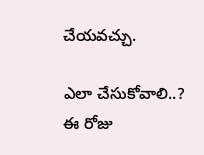చేయవచ్చు.

ఎలా చేసుకోవాలి..?
ఈ రోజు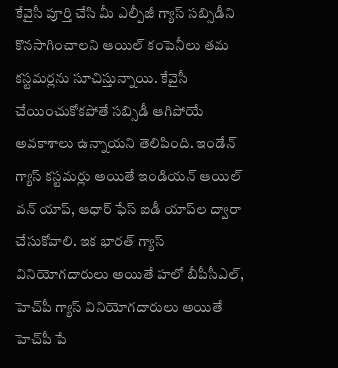కేవైసీ పూర్తి చేసి మీ ఎల్పీజీ గ్యాస్ సబ్సిడీని కొనసాగించాలని ఆయిల్ కంపెనీలు తమ కస్టమర్లను సూచిస్తున్నాయి. కేవైసీ చేయించుకోకపోతే సబ్సిడీ ఆగిపోయే అవకాశాలు ఉన్నాయని తెలిపింది. ఇండేన్ గ్యాస్ కస్టమర్లు అయితే ఇండియన్ ఆయిల్ వన్ యాప్, ఆధార్ ఫేస్ ఐడీ యాప్‌ల ద్వారా చేసుకోవాలి. ఇక భారత్ గ్యాస్ వినియోగదారులు అయితే హలో బీపీసీఎల్, హెచ్‌పీ గ్యాస్ వినియోగదారులు అయితే హెచ్‌పీ పే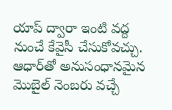యాప్ ద్వారా ఇంటి వద్ద నుంచే కేవైసీ చేసుకోవచ్చు. ఆధార్‌తో అనుసంధానమైన మొబైల్ నెంబరు వచ్చే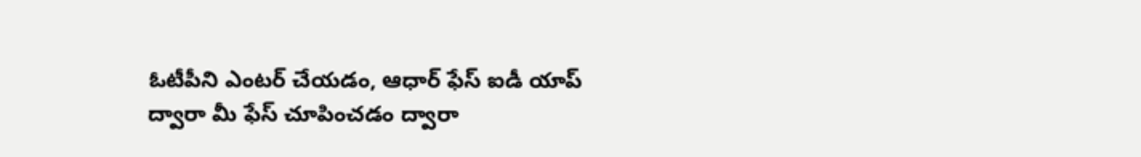ఓటీపీని ఎంటర్ చేయడం, ఆధార్ ఫేస్ ఐడీ యాప్ ద్వారా మీ ఫేస్ చూపించడం ద్వారా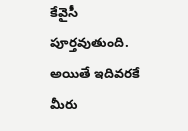కేవైసీ పూర్తవుతుంది. అయితే ఇదివరకే మీరు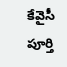కేవైసీ పూర్తి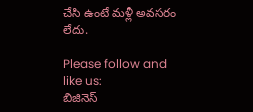చేసి ఉంటే మళ్లీ అవసరం లేదు.

Please follow and like us:
బిజినెస్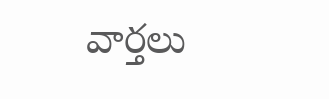వార్తలు